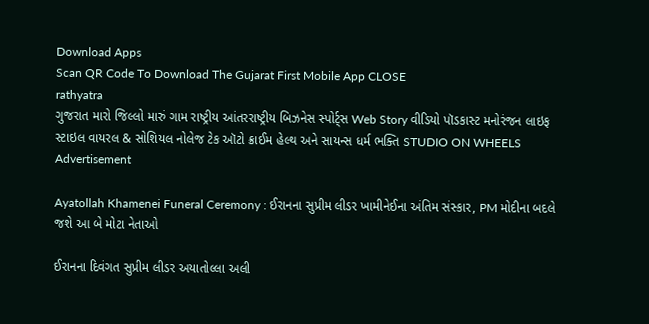Download Apps
Scan QR Code To Download The Gujarat First Mobile App CLOSE
rathyatra
ગુજરાત મારો જિલ્લો મારું ગામ રાષ્ટ્રીય આંતરરાષ્ટ્રીય બિઝનેસ સ્પોર્ટ્સ Web Story વીડિયો પૉડકાસ્ટ મનોરંજન લાઇફ સ્ટાઇલ વાયરલ & સોશિયલ નોલેજ ટેક ઑટો ક્રાઈમ હેલ્થ અને સાયન્સ ધર્મ ભક્તિ STUDIO ON WHEELS
Advertisement

Ayatollah Khamenei Funeral Ceremony : ઈરાનના સુપ્રીમ લીડર ખામીનેઈના અંતિમ સંસ્કાર, PM મોદીના બદલે જશે આ બે મોટા નેતાઓ

ઈરાનના દિવંગત સુપ્રીમ લીડર અયાતોલ્લા અલી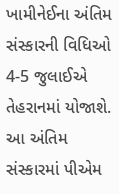ખામીનેઈના અંતિમ સંસ્કારની વિધિઓ 4-5 જુલાઈએ તેહરાનમાં યોજાશે. આ અંતિમ સંસ્કારમાં પીએમ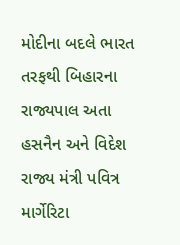મોદીના બદલે ભારત તરફથી બિહારના રાજ્યપાલ અતા હસનૈન અને વિદેશ રાજ્ય મંત્રી પવિત્ર માર્ગેરિટા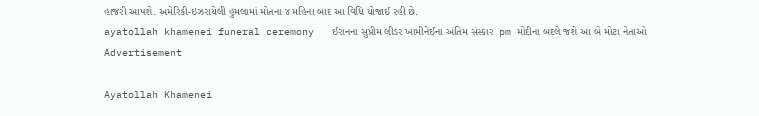હાજરી આપશે. અમેરિકી-ઇઝરાયેલી હુમલામાં મોતના ૪ મહિના બાદ આ વિધિ યોજાઈ રહી છે.
ayatollah khamenei funeral ceremony   ઈરાનના સુપ્રીમ લીડર ખામીનેઈના અંતિમ સંસ્કાર  pm મોદીના બદલે જશે આ બે મોટા નેતાઓ
Advertisement

Ayatollah Khamenei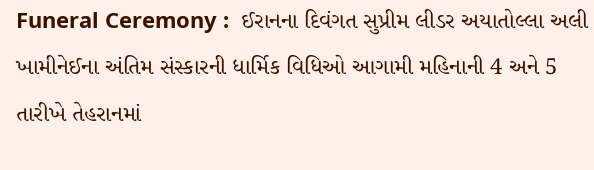Funeral Ceremony :  ઈરાનના દિવંગત સુપ્રીમ લીડર અયાતોલ્લા અલી ખામીનેઈના અંતિમ સંસ્કારની ધાર્મિક વિધિઓ આગામી મહિનાની 4 અને 5 તારીખે તેહરાનમાં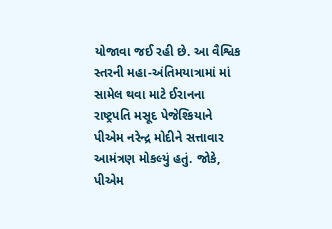યોજાવા જઈ રહી છે. આ વૈશ્વિક સ્તરની મહા-અંતિમયાત્રામાં માં સામેલ થવા માટે ઈરાનના રાષ્ટ્રપતિ મસૂદ પેજેશ્કિયાને પીએમ નરેન્દ્ર મોદીને સત્તાવાર આમંત્રણ મોકલ્યું હતું. જોકે, પીએમ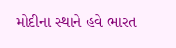મોદીના સ્થાને હવે ભારત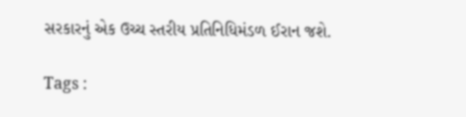સરકારનું એક ઉચ્ચ સ્તરીય પ્રતિનિધિમંડળ ઈરાન જશે.

Tags :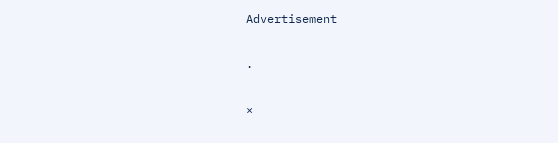Advertisement

.

×